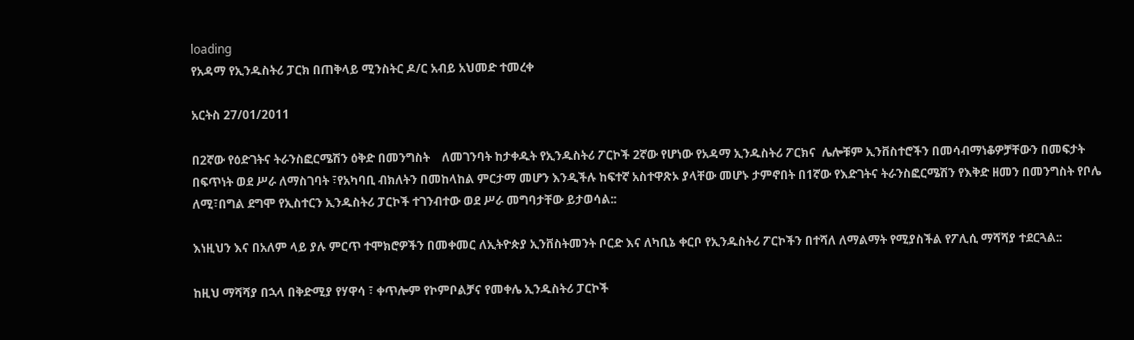loading
የአዳማ የኢንዱስትሪ ፓርክ በጠቅላይ ሚንስትር ዶ/ር አብይ አህመድ ተመረቀ

አርትስ 27/01/2011

በ2ኛው የዕድገትና ትራንስፎርሜሽን ዕቅድ በመንግስት    ለመገንባት ከታቀዱት የኢንዱስትሪ ፖርኮች 2ኛው የሆነው የአዳማ ኢንዱስትሪ ፖርክና  ሌሎቹም ኢንቨስተሮችን በመሳብማነቆዎቻቸውን በመፍታት በፍጥነት ወደ ሥራ ለማስገባት ፣የአካባቢ ብክለትን በመከላከል ምርታማ መሆን እንዲችሉ ከፍተኛ አስተዋጽኦ ያላቸው መሆኑ ታምኖበት በ1ኛው የእድገትና ትራንስፎርሜሽን የእቅድ ዘመን በመንግስት የቦሌ ለሚ፣በግል ደግሞ የኢስተርን ኢንዱስትሪ ፓርኮች ተገንብተው ወደ ሥራ መግባታቸው ይታወሳል::

እነዚህን እና በአለም ላይ ያሉ ምርጥ ተሞክሮዎችን በመቀመር ለኢትዮጵያ ኢንቨስትመንት ቦርድ እና ለካቢኔ ቀርቦ የኢንዱስትሪ ፖርኮችን በተሻለ ለማልማት የሚያስችል የፖሊሲ ማሻሻያ ተደርጓል::

ከዚህ ማሻሻያ በኋላ በቅድሚያ የሃዋሳ ፣ ቀጥሎም የኮምቦልቻና የመቀሌ ኢንዱስትሪ ፓርኮች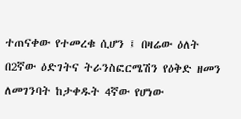ተጠናቀው የተመረቁ ሲሆን ፤ በዛሬው ዕለት በ2ኛው ዕድገትና ትራንስፎርሜሽን የዕቅድ ዘመን ለመገንባት ከታቀዱት 4ኛው የሆነው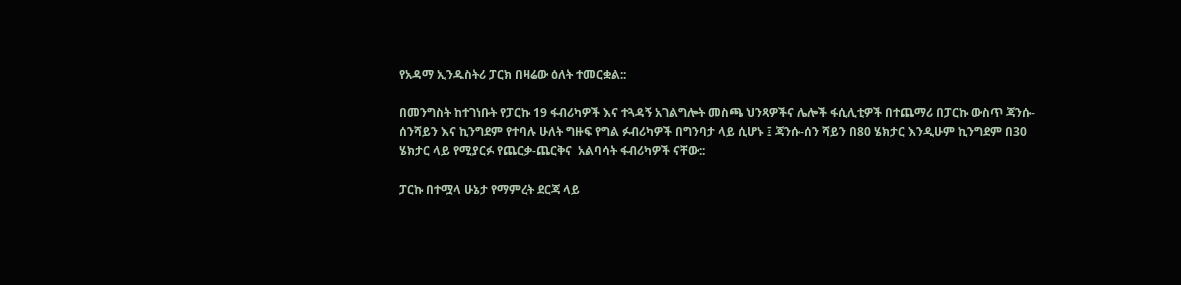የአዳማ ኢንዱስትሪ ፓርክ በዛሬው ዕለት ተመርቋል::

በመንግስት ከተገነቡት የፓርኩ 19 ፋብሪካዎች እና ተጓዳኝ አገልግሎት መስጫ ህንጻዎችና ሌሎች ፋሲሊቲዎች በተጨማሪ በፓርኩ ውስጥ ጃንሱ-ሰንሻይን እና ኪንግደም የተባሉ ሁለት ግዙፍ የግል ፉብሪካዎች በግንባታ ላይ ሲሆኑ ፤ ጃንሱ-ሰን ሻይን በ80 ሄክታር እንዲሁም ኪንግደም በ30 ሄክታር ላይ የሚያርፉ የጨርቃ-ጨርቅና  አልባሳት ፋብሪካዎች ናቸው::

ፓርኩ በተሟላ ሁኔታ የማምረት ደርጃ ላይ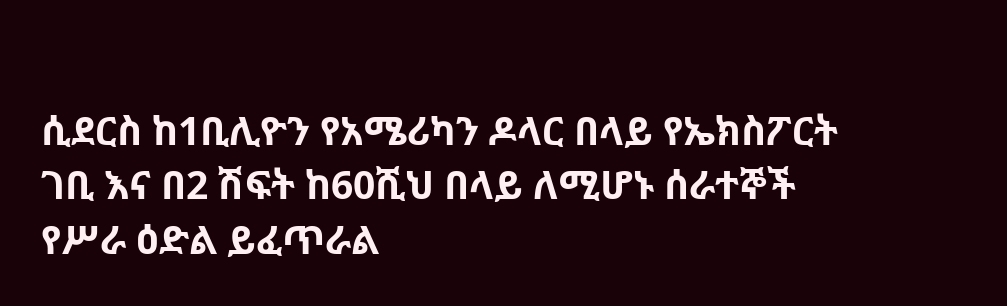ሲደርስ ከ1ቢሊዮን የአሜሪካን ዶላር በላይ የኤክስፖርት ገቢ እና በ2 ሽፍት ከ60ሺህ በላይ ለሚሆኑ ሰራተኞች የሥራ ዕድል ይፈጥራል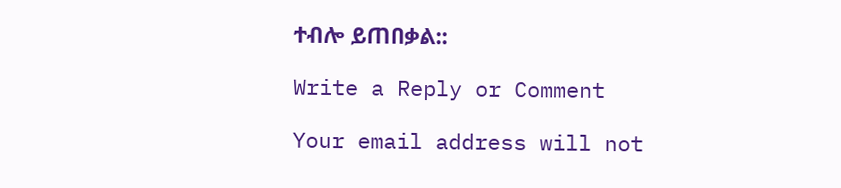ተብሎ ይጠበቃል::

Write a Reply or Comment

Your email address will not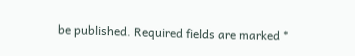be published. Required fields are marked *